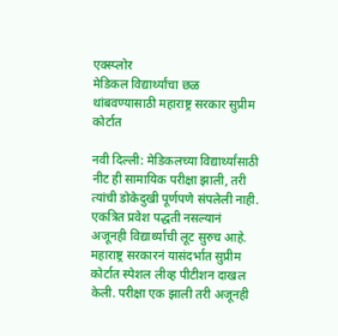एक्स्प्लोर
मेडिकल विद्यार्थ्यांचा छळ थांबवण्यासाठी महाराष्ट्र सरकार सुप्रीम कोर्टात

नवी दिल्ली: मेडिकलच्या विद्यार्थ्यांसाठी नीट ही सामायिक परीक्षा झाली, तरी त्यांची डोकेदुखी पूर्णपणे संपलेली नाही. एकत्रित प्रवेश पद्धती नसल्यानं अजूनही विद्यार्थ्यांची लूट सुरुच आहे. महाराष्ट्र सरकारनं यासंदर्भात सुप्रीम कोर्टात स्पेशल लीव्ह पीटीशन दाखल केली. परीक्षा एक झाली तरी अजूनही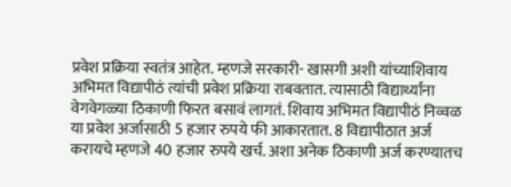प्रवेश प्रक्रिया स्वतंत्र आहेत. म्हणजे सरकारी- खासगी अशी यांच्याशिवाय अभिमत विद्यापीठं त्यांची प्रवेश प्रक्रिया राबवतात. त्यासाठी विद्यार्थ्यांना वेगवेगळ्या ठिकाणी फिरत बसावं लागतं. शिवाय अभिमत विद्यापीठं निव्वळ या प्रवेश अर्जासाठी 5 हजार रुपये फी आकारतात. 8 विद्यापीठात अर्ज करायचे म्हणजे 40 हजार रुपये खर्च. अशा अनेक ठिकाणी अर्ज करण्यातच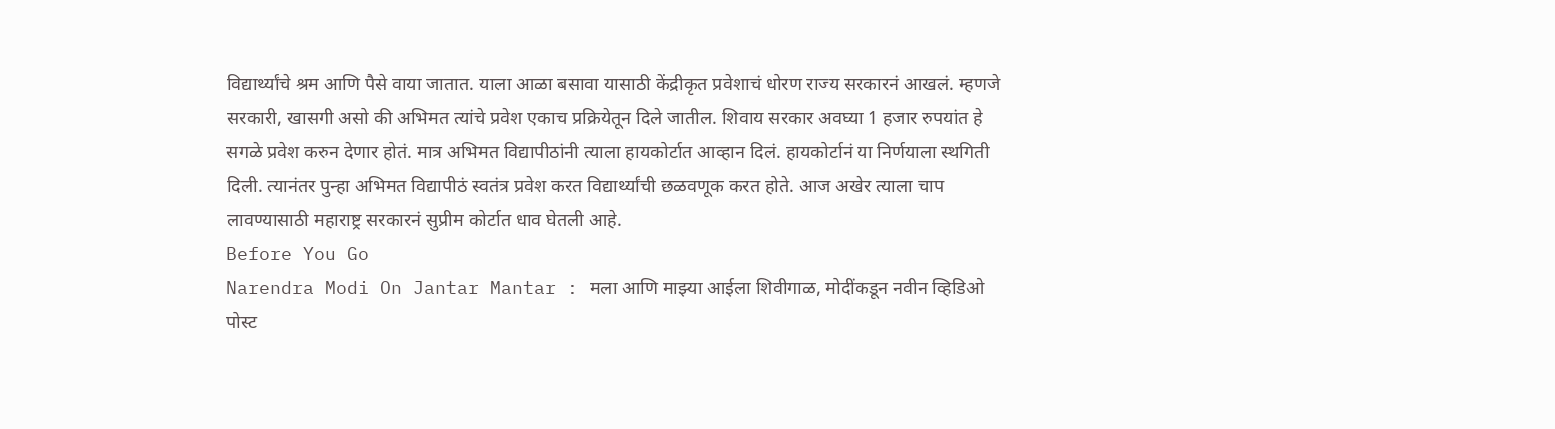विद्यार्थ्यांचे श्रम आणि पैसे वाया जातात. याला आळा बसावा यासाठी केंद्रीकृत प्रवेशाचं धोरण राज्य सरकारनं आखलं. म्हणजे सरकारी, खासगी असो की अभिमत त्यांचे प्रवेश एकाच प्रक्रियेतून दिले जातील. शिवाय सरकार अवघ्या 1 हजार रुपयांत हे सगळे प्रवेश करुन देणार होतं. मात्र अभिमत विद्यापीठांनी त्याला हायकोर्टात आव्हान दिलं. हायकोर्टानं या निर्णयाला स्थगिती दिली. त्यानंतर पुन्हा अभिमत विद्यापीठं स्वतंत्र प्रवेश करत विद्यार्थ्यांची छळवणूक करत होते. आज अखेर त्याला चाप लावण्यासाठी महाराष्ट्र सरकारनं सुप्रीम कोर्टात धाव घेतली आहे.
Before You Go
Narendra Modi On Jantar Mantar : मला आणि माझ्या आईला शिवीगाळ, मोदींकडून नवीन व्हिडिओ पोस्ट